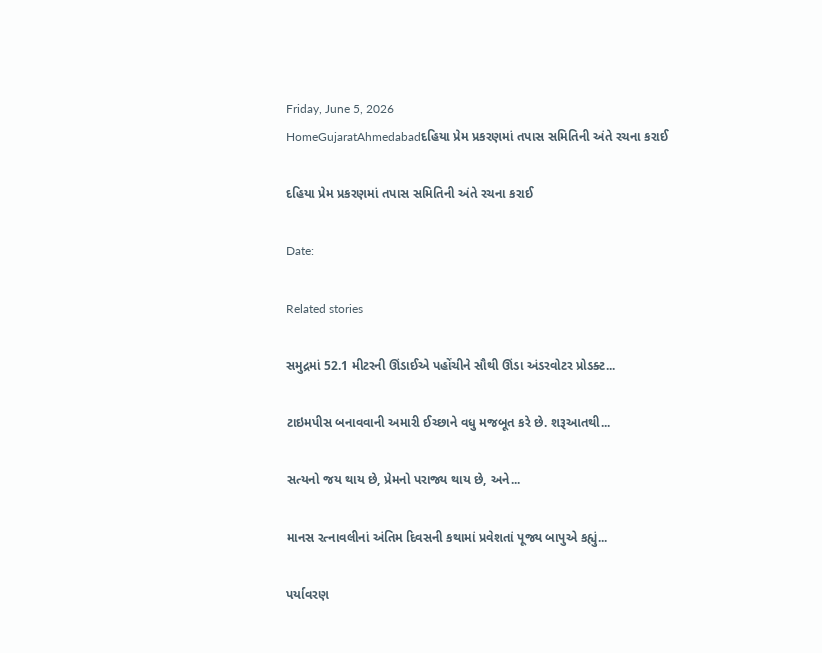Friday, June 5, 2026
HomeGujaratAhmedabadદહિયા પ્રેમ પ્રકરણમાં તપાસ સમિતિની અંતે રચના કરાઈ

દહિયા પ્રેમ પ્રકરણમાં તપાસ સમિતિની અંતે રચના કરાઈ

Date:

Related stories

સમુદ્રમાં 52.1 મીટરની ઊંડાઈએ પહોંચીને સૌથી ઊંડા અંડરવોટર પ્રોડક્ટ...

ટાઇમપીસ બનાવવાની અમારી ઈચ્છાને વધુ મજબૂત કરે છે. શરૂઆતથી...

સત્યનો જય થાય છે, પ્રેમનો પરાજ્ય થાય છે, અને...

માનસ રત્નાવલીનાં અંતિમ દિવસની કથામાં પ્રવેશતાં પૂજ્ય બાપુએ કહ્યું...

પર્યાવરણ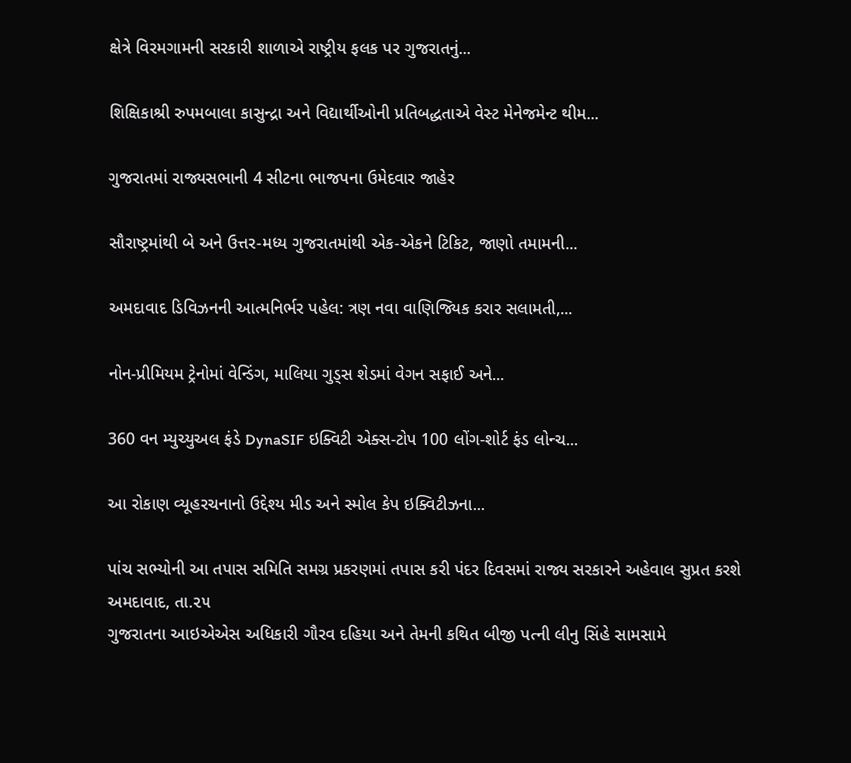ક્ષેત્રે વિરમગામની સરકારી શાળાએ રાષ્ટ્રીય ફલક પર ગુજરાતનું...

શિક્ષિકાશ્રી રુપમબાલા કાસુન્દ્રા અને વિદ્યાર્થીઓની પ્રતિબદ્ધતાએ વેસ્ટ મેનેજમેન્ટ થીમ...

ગુજરાતમાં રાજ્યસભાની 4 સીટના ભાજપના ઉમેદવાર જાહેર

સૌરાષ્ટ્રમાંથી બે અને ઉત્તર-મધ્ય ગુજરાતમાંથી એક-એકને ટિકિટ, જાણો તમામની...

અમદાવાદ ડિવિઝનની આત્મનિર્ભર પહેલ: ત્રણ નવા વાણિજ્યિક કરાર સલામતી,...

નોન-પ્રીમિયમ ટ્રેનોમાં વેન્ડિંગ, માલિયા ગુડ્સ શેડમાં વેગન સફાઈ અને...

360 વન મ્યુચ્યુઅલ ફંડે DynaSIF ઇક્વિટી એક્સ-ટોપ 100 લોંગ-શોર્ટ ફંડ લોન્ચ...

આ રોકાણ વ્યૂહરચનાનો ઉદ્દેશ્ય મીડ અને સ્મોલ કેપ ઇક્વિટીઝના...

પાંચ સભ્યોની આ તપાસ સમિતિ સમગ્ર પ્રકરણમાં તપાસ કરી પંદર દિવસમાં રાજ્ય સરકારને અહેવાલ સુપ્રત કરશે
અમદાવાદ, તા.૨૫
ગુજરાતના આઇએએસ અધિકારી ગૌરવ દહિયા અને તેમની કથિત બીજી પત્ની લીનુ સિંહે સામસામે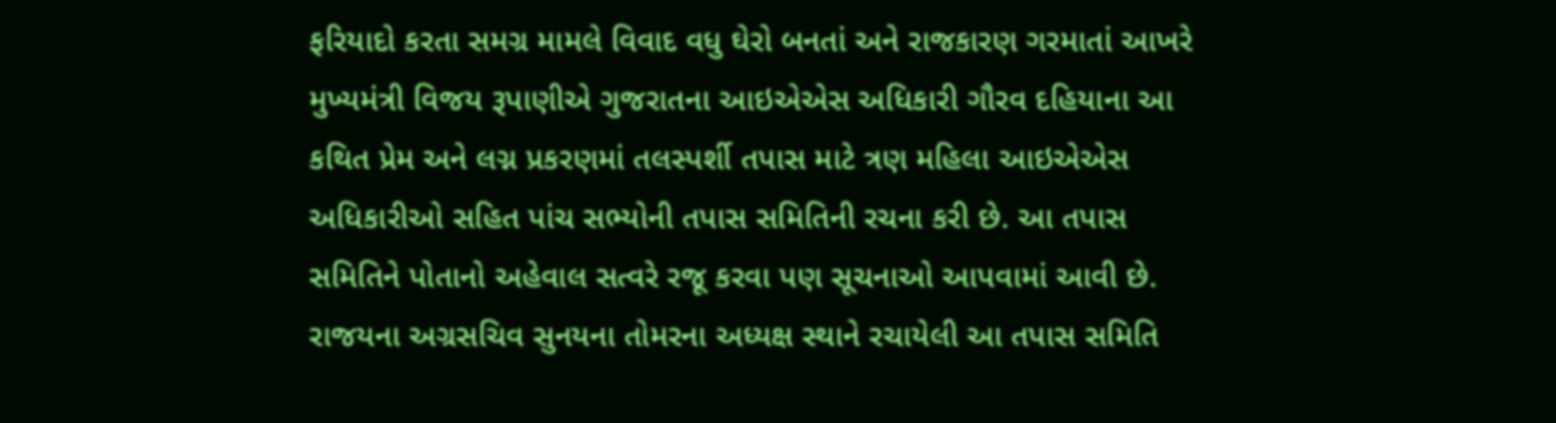ફરિયાદો કરતા સમગ્ર મામલે વિવાદ વધુ ઘેરો બનતાં અને રાજકારણ ગરમાતાં આખરે મુખ્યમંત્રી વિજય રૂપાણીએ ગુજરાતના આઇએએસ અધિકારી ગૌરવ દહિયાના આ કથિત પ્રેમ અને લગ્ન પ્રકરણમાં તલસ્પર્શી તપાસ માટે ત્રણ મહિલા આઇએએસ અધિકારીઓ સહિત પાંચ સભ્યોની તપાસ સમિતિની રચના કરી છે. આ તપાસ સમિતિને પોતાનો અહેવાલ સત્વરે રજૂ કરવા પણ સૂચનાઓ આપવામાં આવી છે. રાજયના અગ્રસચિવ સુનયના તોમરના અધ્યક્ષ સ્થાને રચાયેલી આ તપાસ સમિતિ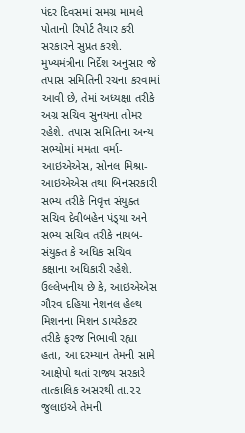પંદર દિવસમાં સમગ્ર મામલે પોતાનો રિપોર્ટ તૈયાર કરી સરકારને સુપ્રત કરશે. મુખ્યમંત્રીના નિર્દેશ અનુસાર જે તપાસ સમિતિની રચના કરવામાં આવી છે, તેમાં અધ્યક્ષા તરીકે અગ્ર સચિવ સુનયના તોમર રહેશે. તપાસ સમિતિના અન્ય સભ્યોમાં મમતા વર્મા-આઇએએસ, સોનલ મિશ્રા-આઇએએસ તથા બિનસરકારી સભ્ય તરીકે નિવૃત્ત સંયુક્ત સચિવ દેવીબહેન પંડ્‌યા અને સભ્ય સચિવ તરીકે નાયબ-સંયુક્ત કે અધિક સચિવ કક્ષાના અધિકારી રહેશે. ઉલ્લેખનીય છે કે, આઇએએસ ગૌરવ દહિયા નેશનલ હેલ્થ મિશનના મિશન ડાયરેકટર તરીકે ફરજ નિભાવી રહ્યા હતા, આ દરમ્યાન તેમની સામે આક્ષેપો થતાં રાજ્ય સરકારે તાત્કાલિક અસરથી તા.૨૨ જુલાઇએ તેમની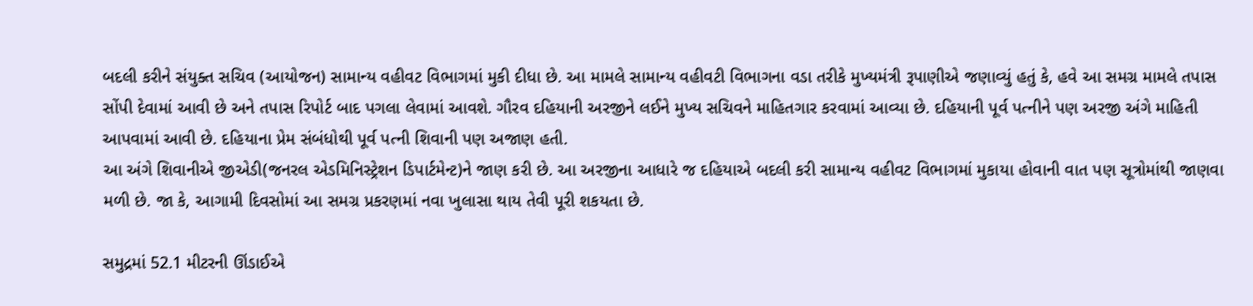બદલી કરીને સંયુક્ત સચિવ (આયોજન) સામાન્ય વહીવટ વિભાગમાં મુકી દીધા છે. આ મામલે સામાન્ય વહીવટી વિભાગના વડા તરીકે મુખ્યમંત્રી રૂપાણીએ જણાવ્યું હતું કે, હવે આ સમગ્ર મામલે તપાસ સોંપી દેવામાં આવી છે અને તપાસ રિપોર્ટ બાદ પગલા લેવામાં આવશે. ગૌરવ દહિયાની અરજીને લઈને મુખ્ય સચિવને માહિતગાર કરવામાં આવ્યા છે. દહિયાની પૂર્વ પત્નીને પણ અરજી અંગે માહિતી આપવામાં આવી છે. દહિયાના પ્રેમ સંબંધોથી પૂર્વ પત્ની શિવાની પણ અજાણ હતી.
આ અંગે શિવાનીએ જીએડી(જનરલ એડમિનિસ્ટ્રેશન ડિપાર્ટમેન્ટ)ને જાણ કરી છે. આ અરજીના આધારે જ દહિયાએ બદલી કરી સામાન્ય વહીવટ વિભાગમાં મુકાયા હોવાની વાત પણ સૂત્રોમાંથી જાણવા મળી છે. જા કે, આગામી દિવસોમાં આ સમગ્ર પ્રકરણમાં નવા ખુલાસા થાય તેવી પૂરી શકયતા છે.

સમુદ્રમાં 52.1 મીટરની ઊંડાઈએ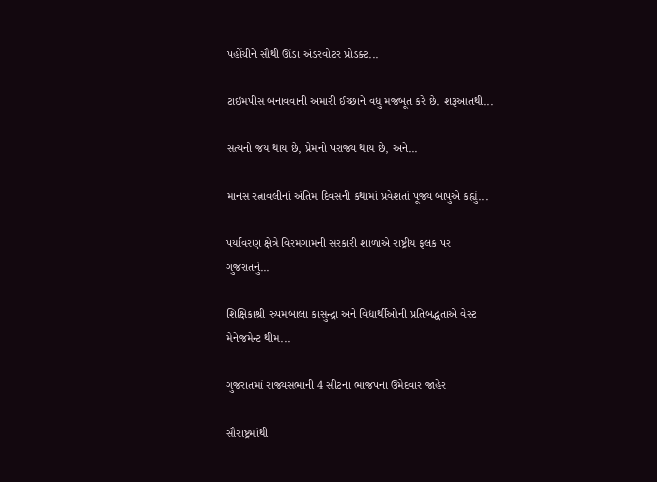પહોંચીને સૌથી ઊંડા અંડરવોટર પ્રોડક્ટ...

ટાઇમપીસ બનાવવાની અમારી ઈચ્છાને વધુ મજબૂત કરે છે. શરૂઆતથી...

સત્યનો જય થાય છે, પ્રેમનો પરાજ્ય થાય છે, અને...

માનસ રત્નાવલીનાં અંતિમ દિવસની કથામાં પ્રવેશતાં પૂજ્ય બાપુએ કહ્યું...

પર્યાવરણ ક્ષેત્રે વિરમગામની સરકારી શાળાએ રાષ્ટ્રીય ફલક પર ગુજરાતનું...

શિક્ષિકાશ્રી રુપમબાલા કાસુન્દ્રા અને વિદ્યાર્થીઓની પ્રતિબદ્ધતાએ વેસ્ટ મેનેજમેન્ટ થીમ...

ગુજરાતમાં રાજ્યસભાની 4 સીટના ભાજપના ઉમેદવાર જાહેર

સૌરાષ્ટ્રમાંથી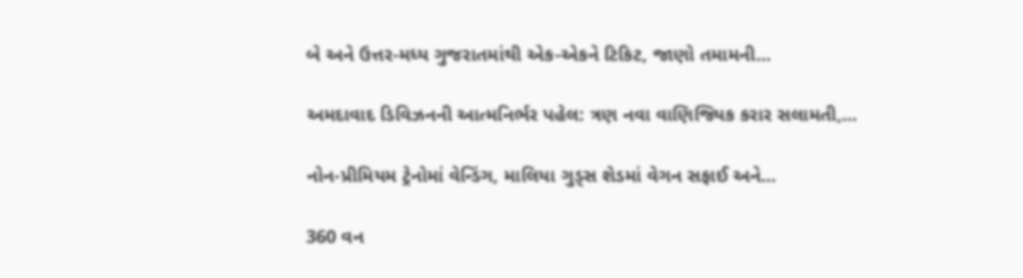બે અને ઉત્તર-મધ્ય ગુજરાતમાંથી એક-એકને ટિકિટ, જાણો તમામની...

અમદાવાદ ડિવિઝનની આત્મનિર્ભર પહેલ: ત્રણ નવા વાણિજ્યિક કરાર સલામતી,...

નોન-પ્રીમિયમ ટ્રેનોમાં વેન્ડિંગ, માલિયા ગુડ્સ શેડમાં વેગન સફાઈ અને...

360 વન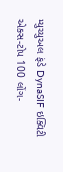મ્યુચ્યુઅલ ફંડે DynaSIF ઇક્વિટી એક્સ-ટોપ 100 લોંગ-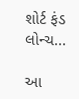શોર્ટ ફંડ લોન્ચ...

આ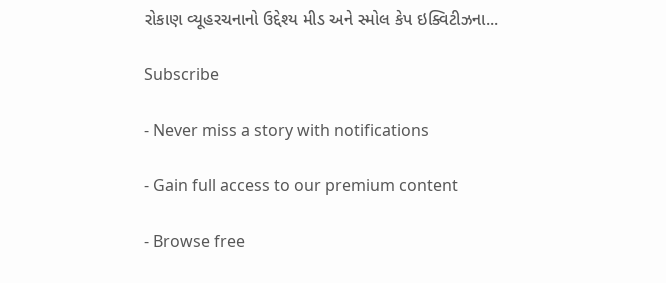રોકાણ વ્યૂહરચનાનો ઉદ્દેશ્ય મીડ અને સ્મોલ કેપ ઇક્વિટીઝના...

Subscribe

- Never miss a story with notifications

- Gain full access to our premium content

- Browse free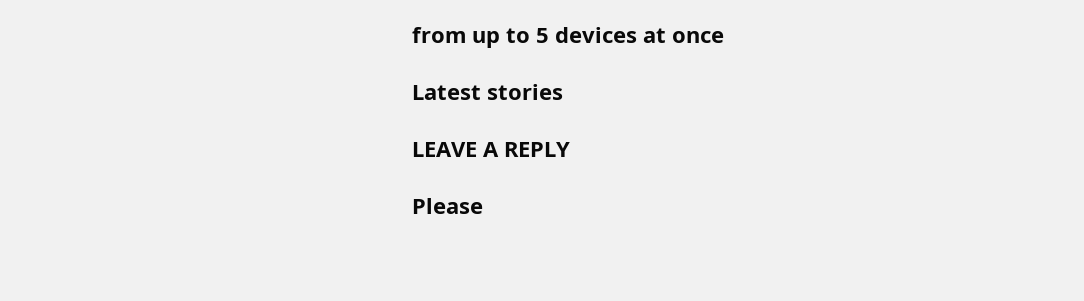from up to 5 devices at once

Latest stories

LEAVE A REPLY

Please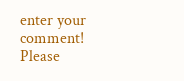enter your comment!
Please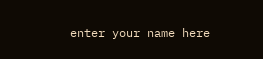enter your name here